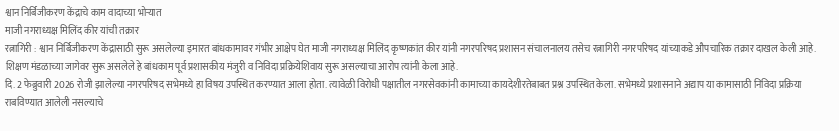श्वान निर्बिजीकरण केंद्राचे काम वादाच्या भोऱ्यात
माजी नगराध्यक्ष मिलिंद कीर यांची तक्रार
रत्नागिरी : श्वान निर्बिजीकरण केंद्रासाठी सुरू असलेल्या इमारत बांधकामावर गंभीर आक्षेप घेत माजी नगराध्यक्ष मिलिंद कृष्णकांत कीर यांनी नगरपरिषद प्रशासन संचालनालय तसेच रत्नागिरी नगरपरिषद यांच्याकडे औपचारिक तक्रार दाखल केली आहे. शिक्षण मंडळाच्या जागेवर सुरू असलेले हे बांधकाम पूर्व प्रशासकीय मंजुरी व निविदा प्रक्रियेशिवाय सुरू असल्याचा आरोप त्यांनी केला आहे.
दि. 2 फेब्रुवारी 2026 रोजी झालेल्या नगरपरिषद सभेमध्ये हा विषय उपस्थित करण्यात आला होता. त्यावेळी विरोधी पक्षातील नगरसेवकांनी कामाच्या कायदेशीरतेबाबत प्रश्न उपस्थित केला. सभेमध्ये प्रशासनाने अद्याप या कामासाठी निविदा प्रक्रिया राबविण्यात आलेली नसल्याचे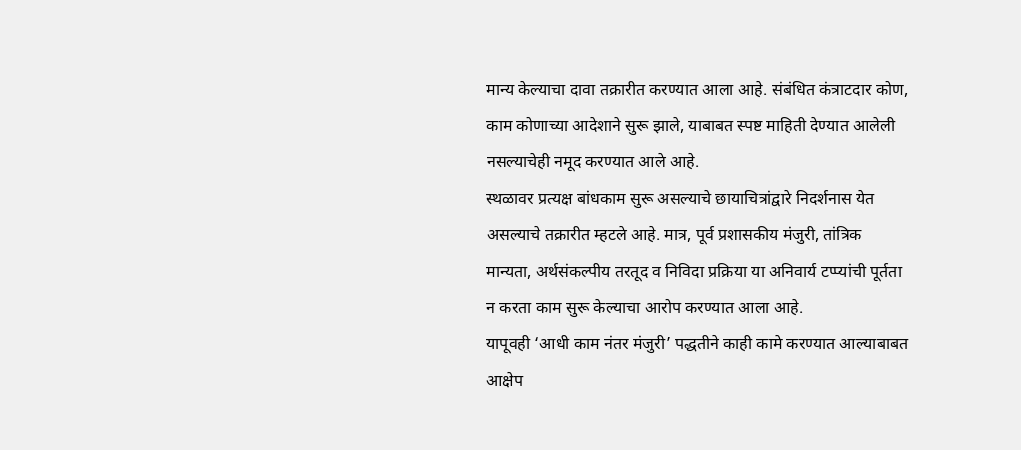मान्य केल्याचा दावा तक्रारीत करण्यात आला आहे. संबंधित कंत्राटदार कोण, काम कोणाच्या आदेशाने सुरू झाले, याबाबत स्पष्ट माहिती देण्यात आलेली नसल्याचेही नमूद करण्यात आले आहे.
स्थळावर प्रत्यक्ष बांधकाम सुरू असल्याचे छायाचित्रांद्वारे निदर्शनास येत असल्याचे तक्रारीत म्हटले आहे. मात्र, पूर्व प्रशासकीय मंजुरी, तांत्रिक मान्यता, अर्थसंकल्पीय तरतूद व निविदा प्रक्रिया या अनिवार्य टप्प्यांची पूर्तता न करता काम सुरू केल्याचा आरोप करण्यात आला आहे.
यापूवही ‘आधी काम नंतर मंजुरी’ पद्धतीने काही कामे करण्यात आल्याबाबत आक्षेप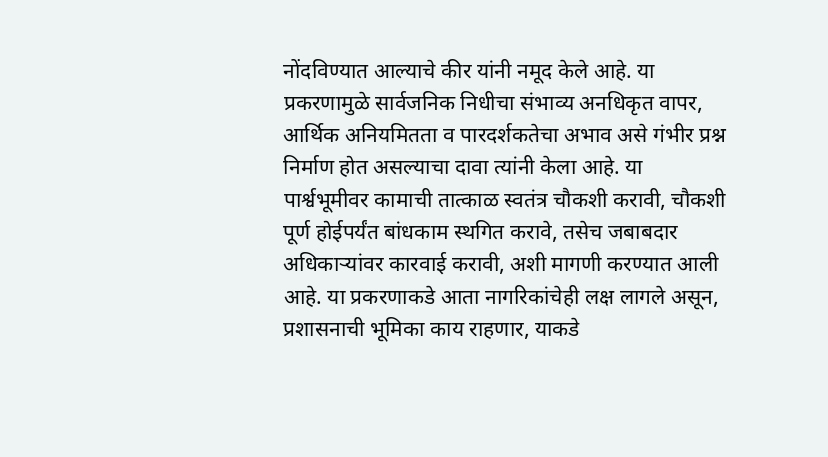नोंदविण्यात आल्याचे कीर यांनी नमूद केले आहे. या प्रकरणामुळे सार्वजनिक निधीचा संभाव्य अनधिकृत वापर, आर्थिक अनियमितता व पारदर्शकतेचा अभाव असे गंभीर प्रश्न निर्माण होत असल्याचा दावा त्यांनी केला आहे. या पार्श्वभूमीवर कामाची तात्काळ स्वतंत्र चौकशी करावी, चौकशी पूर्ण होईपर्यंत बांधकाम स्थगित करावे, तसेच जबाबदार अधिकाऱ्यांवर कारवाई करावी, अशी मागणी करण्यात आली आहे. या प्रकरणाकडे आता नागरिकांचेही लक्ष लागले असून, प्रशासनाची भूमिका काय राहणार, याकडे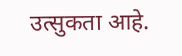उत्सुकता आहे.